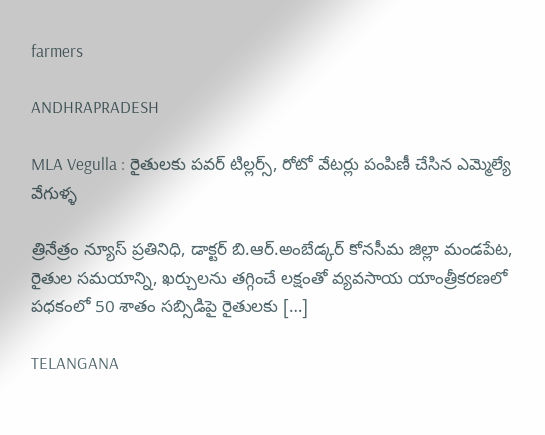farmers

ANDHRAPRADESH

MLA Vegulla : రైతులకు పవర్ టిల్లర్స్, రోటో వేటర్లు పంపిణీ చేసిన ఎమ్మెల్యే వేగుళ్ళ

త్రినేత్రం న్యూస్ ప్రతినిధి, డాక్టర్ బి.ఆర్.అంబేడ్కర్ కోనసీమ జిల్లా మండపేట, రైతుల సమయాన్ని, ఖర్చులను తగ్గించే లక్షంతో వ్యవసాయ యాంత్రీకరణలో పధకంలో 50 శాతం సబ్సిడిపై రైతులకు […]

TELANGANA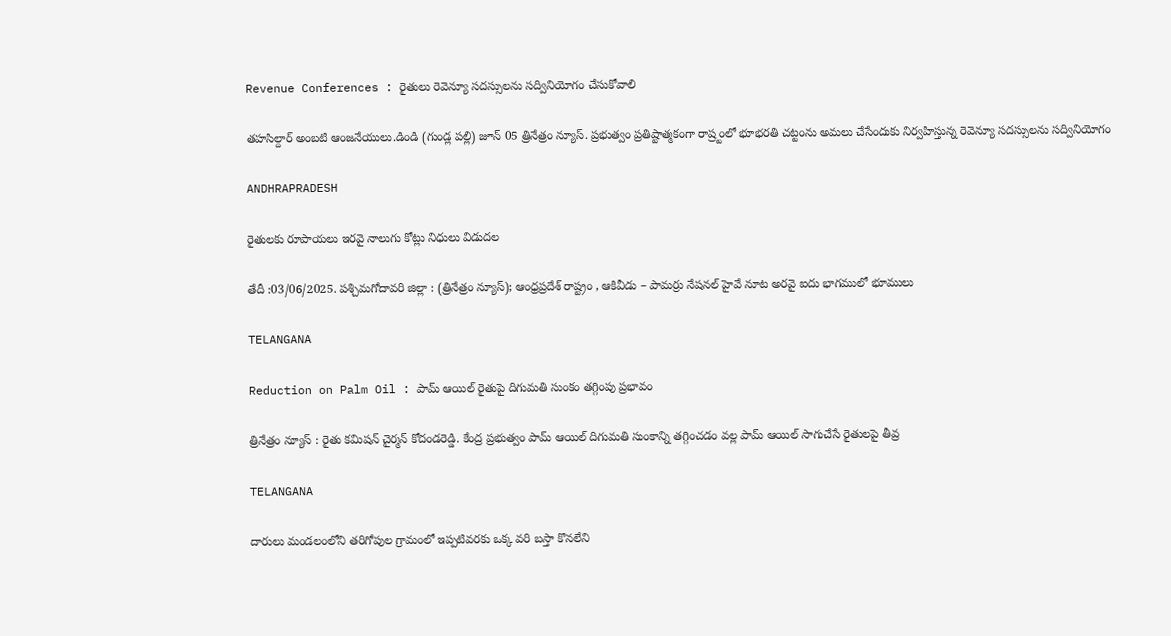Revenue Conferences : రైతులు రెవెన్యూ సదస్సులను సద్వినియోగం చేసుకోవాలి

తహసిల్దార్ అంబటి ఆంజనేయులు.డిండి (గుండ్ల పల్లి) జూన్ 05 త్రినేత్రం న్యూస్. ప్రభుత్వం ప్రతిష్టాత్మకంగా రాష్ర్టంలో భూభరతి చట్టంను అమలు చేసేందుకు నిర్వహిస్తున్న రెవెన్యూ సదస్సులను సద్వినియోగం

ANDHRAPRADESH

రైతులకు రూపాయలు ఇరవై నాలుగు కోట్లు నిధులు విడుదల

తేదీ :03/06/2025. పశ్చిమగోదావరి జిల్లా : (త్రినేత్రం న్యూస్); ఆంధ్రప్రదేశ్ రాష్ట్రం , ఆకివీడు – పామర్రు నేషనల్ హైవే నూట అరవై ఐదు భాగములో భూములు

TELANGANA

Reduction on Palm Oil : పామ్ ఆయిల్ రైతుపై దిగుమతి సుంకం తగ్గింపు ప్రభావం

త్రినేత్రం న్యూస్ : రైతు కమిషన్ చైర్మన్ కోదండరెడ్డి. కేంద్ర ప్రభుత్వం పామ్ ఆయిల్ దిగుమతి సుంకాన్ని తగ్గించడం వల్ల పామ్ ఆయిల్ సాగుచేసే రైతులపై తీవ్ర

TELANGANA

దారులు మండలంలోని తరిగోపుల గ్రామంలో ఇప్పటివరకు ఒక్క వరి బస్తా కొనలేని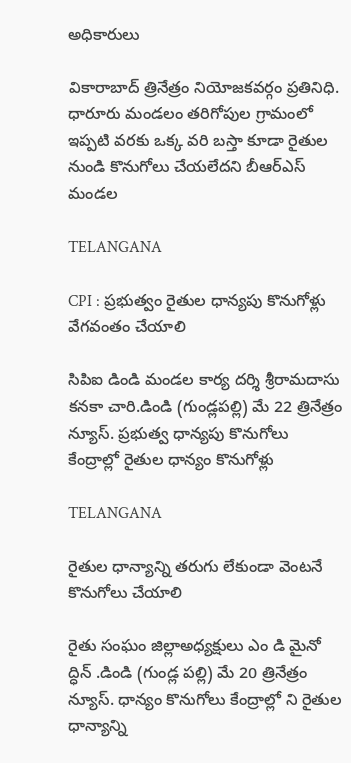అధికారులు

వికారాబాద్ త్రినేత్రం నియోజకవర్గం ప్రతినిధి. ధారూరు మండలం తరిగోపుల గ్రామంలో ఇప్పటి వరకు ఒక్క వరి బస్తా కూడా రైతుల నుండి కొనుగోలు చేయలేదని బీఆర్ఎస్ మండల

TELANGANA

CPI : ప్రభుత్వం రైతుల ధాన్యపు కొనుగోళ్లు వేగవంతం చేయాలి

సిపిఐ డిండి మండల కార్య దర్శి శ్రీరామదాసు కనకా చారి.డిండి (గుండ్లపల్లి) మే 22 త్రినేత్రం న్యూస్. ప్రభుత్వ ధాన్యపు కొనుగోలు కేంద్రాల్లో రైతుల ధాన్యం కొనుగోళ్లు

TELANGANA

రైతుల ధాన్యాన్ని తరుగు లేకుండా వెంటనే కొనుగోలు చేయాలి

రైతు సంఘం జిల్లాఅధ్యక్షులు ఎం డి మైనో ద్ధిన్ .డిండి (గుండ్ల పల్లి) మే 20 త్రినేత్రం న్యూస్. ధాన్యం కొనుగోలు కేంద్రాల్లో ని రైతుల ధాన్యాన్ని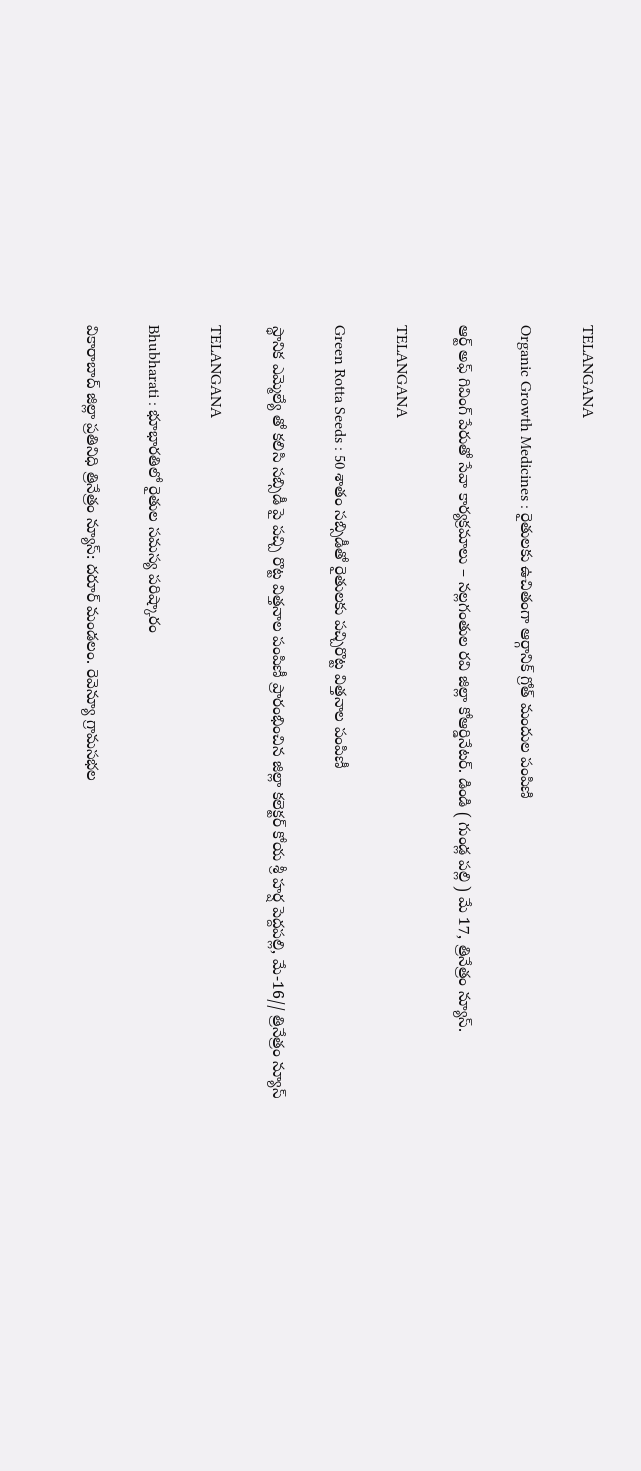TELANGANA

Organic Growth Medicines : రైతులకు ఉచితంగా ఆర్గానిక్ గ్రోత్ మందుల పంపిణి

ఆర్ట్ అఫ్ గివింగ్ పేరుతో సేవా కార్యక్రమాలు – నల్లగంతుల రవి జిల్లా కోఆర్డినేటర్. డిండి ( గుండ్ల పల్లి ) మే 17, త్రినేత్రం న్యూస్.

TELANGANA

Green Rotta Seeds : 50 శాతం సబ్సిడీతో రైతులకు పచ్చిరొట్ట విత్తనాల పంపిణీ

స్థానిక ఎమ్మెల్యే తో కలిసి సబ్సిడీ పై పచ్చి రొట్ట విత్తనాల పంపిణీ ప్రారంభించిన జిల్లా కలెక్టర్ కోయ శ్రీ హర్ష పెద్దపల్లి, మే-16// త్రినేత్రం న్యూస్

TELANGANA

Bhubharati : భూభారతిలో రైతుల సమస్య పరిష్కారం

వికారాబాద్ జిల్లా ప్రతినిధి త్రినేత్రం న్యూస్: దరూర్ మండలం. రెవెన్యూ గ్రామసభల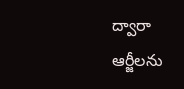ద్వారా ఆర్జీలను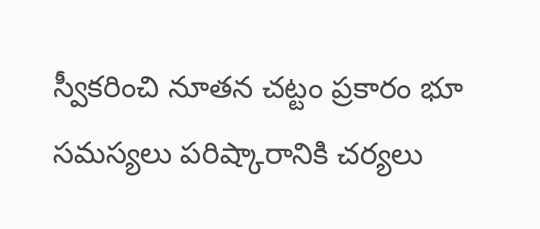స్వీకరించి నూతన చట్టం ప్రకారం భూ సమస్యలు పరిష్కారానికి చర్యలు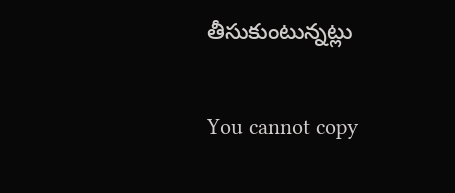తీసుకుంటున్నట్లు

You cannot copy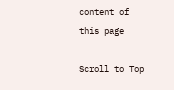content of this page

Scroll to Top